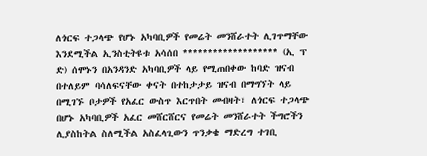ለጎርፍ ተጋላጭ የሆኑ አካባቢዎች የመሬት መንሸራተት ሊገጥማቸው እንደሚችል ኢንስቲትዩቱ አሳሰበ ******************* (ኢ ፕ ድ) ሰሞኑን በአንዳንድ አካባቢዎች ላይ የሚጠበቀው ከባድ ዝናብ በተለይም ባሳለፍናቸው ቀናት በተከታታይ ዝናብ በማግኘት ላይ በሚገኙ ቦታዎች የአፈር ውስጥ እርጥበት መብዛት፣ ለጎርፍ ተጋላጭ በሆኑ አካባቢዎች አፈር መሸርሸርና የመሬት መንሸራተት ችግሮችን ሊያስከትል ስለሚችል አስፈላጊውን ጥንቃቄ ማድረግ ተገቢ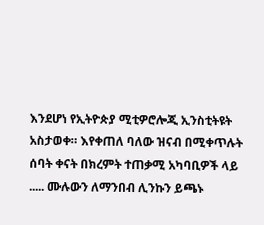እንደሆነ የኢትዮጵያ ሚቲዎሮሎጂ ኢንስቲትዩት አስታወቀ። እየቀጠለ ባለው ዝናብ በሚቀጥሉት ሰባት ቀናት በክረምት ተጠቃሚ አካባቢዎች ላይ ..... ሙሉውን ለማንበብ ሊንኩን ይጫኑ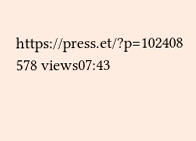https://press.et/?p=102408 578 views07:43